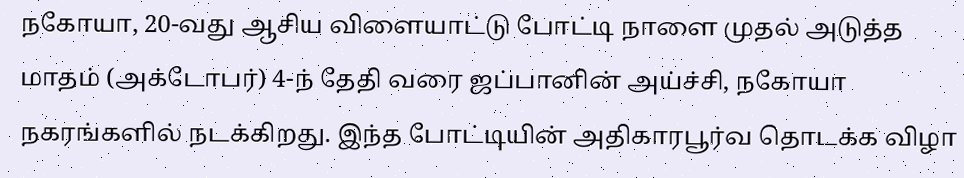நகோயா, 20-வது ஆசிய விளையாட்டு போட்டி நாளை முதல் அடுத்த மாதம் (அக்டோபர்) 4-ந் தேதி வரை ஜப்பானின் அய்ச்சி, நகோயா நகரங்களில் நடக்கிறது. இந்த போட்டியின் அதிகாரபூர்வ தொடக்க விழா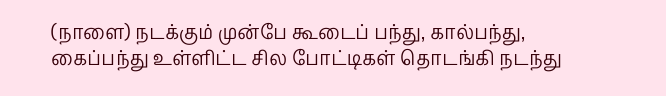(நாளை) நடக்கும் முன்பே கூடைப் பந்து, கால்பந்து, கைப்பந்து உள்ளிட்ட சில போட்டிகள் தொடங்கி நடந்து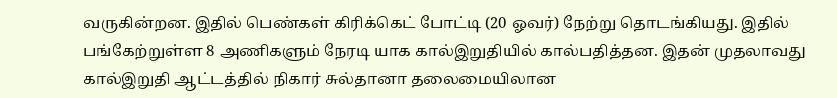வருகின்றன. இதில் பெண்கள் கிரிக்கெட் போட்டி (20 ஓவர்) நேற்று தொடங்கியது. இதில் பங்கேற்றுள்ள 8 அணிகளும் நேரடி யாக கால்இறுதியில் கால்பதித்தன. இதன் முதலாவது கால்இறுதி ஆட்டத்தில் நிகார் சுல்தானா தலைமையிலான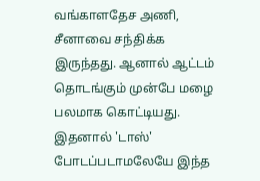வங்காளதேச அணி, சீனாவை சந்திக்க இருந்தது. ஆனால் ஆட்டம் தொடங்கும் முன்பே மழை பலமாக கொட்டியது. இதனால் 'டாஸ்' போடப்படாமலேயே இந்த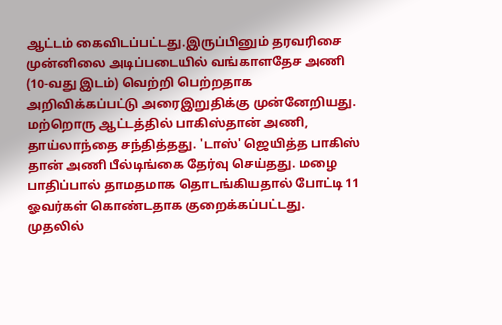ஆட்டம் கைவிடப்பட்டது.இருப்பினும் தரவரிசை முன்னிலை அடிப்படையில் வங்காளதேச அணி (10-வது இடம்) வெற்றி பெற்றதாக அறிவிக்கப்பட்டு அரைஇறுதிக்கு முன்னேறியது. மற்றொரு ஆட்டத்தில் பாகிஸ்தான் அணி, தாய்லாந்தை சந்தித்தது. 'டாஸ்' ஜெயித்த பாகிஸ் தான் அணி பீல்டிங்கை தேர்வு செய்தது. மழை பாதிப்பால் தாமதமாக தொடங்கியதால் போட்டி 11 ஓவர்கள் கொண்டதாக குறைக்கப்பட்டது. முதலில்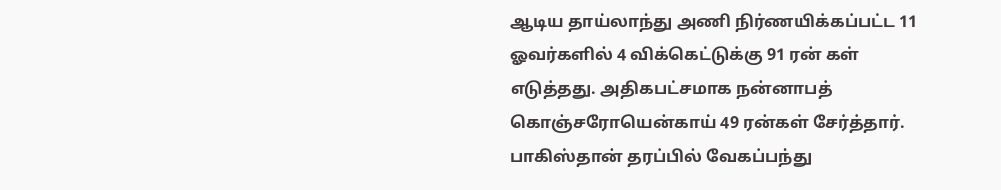ஆடிய தாய்லாந்து அணி நிர்ணயிக்கப்பட்ட 11 ஓவர்களில் 4 விக்கெட்டுக்கு 91 ரன் கள் எடுத்தது. அதிகபட்சமாக நன்னாபத் கொஞ்சரோயென்காய் 49 ரன்கள் சேர்த்தார். பாகிஸ்தான் தரப்பில் வேகப்பந்து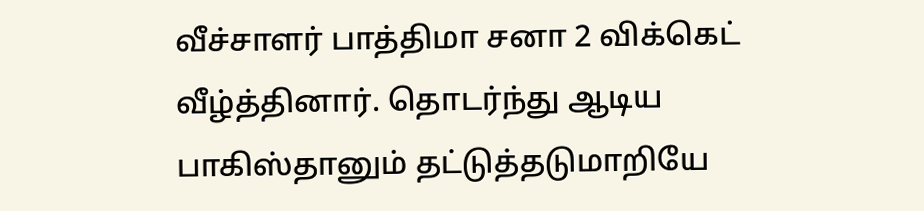வீச்சாளர் பாத்திமா சனா 2 விக்கெட் வீழ்த்தினார். தொடர்ந்து ஆடிய பாகிஸ்தானும் தட்டுத்தடுமாறியே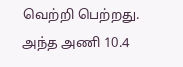வெற்றி பெற்றது. அந்த அணி 10.4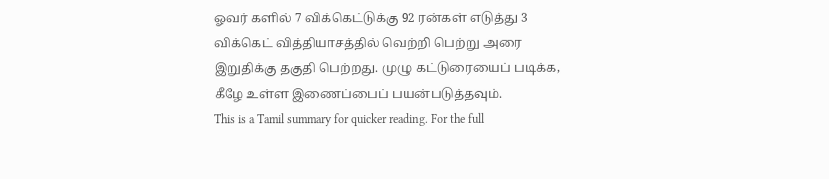ஓவர் களில் 7 விக்கெட்டுக்கு 92 ரன்கள் எடுத்து 3 விக்கெட் வித்தியாசத்தில் வெற்றி பெற்று அரை இறுதிக்கு தகுதி பெற்றது. முழு கட்டுரையைப் படிக்க, கீழே உள்ள இணைப்பைப் பயன்படுத்தவும்.
This is a Tamil summary for quicker reading. For the full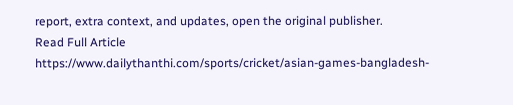report, extra context, and updates, open the original publisher.
Read Full Article
https://www.dailythanthi.com/sports/cricket/asian-games-bangladesh-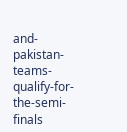and-pakistan-teams-qualify-for-the-semi-finals